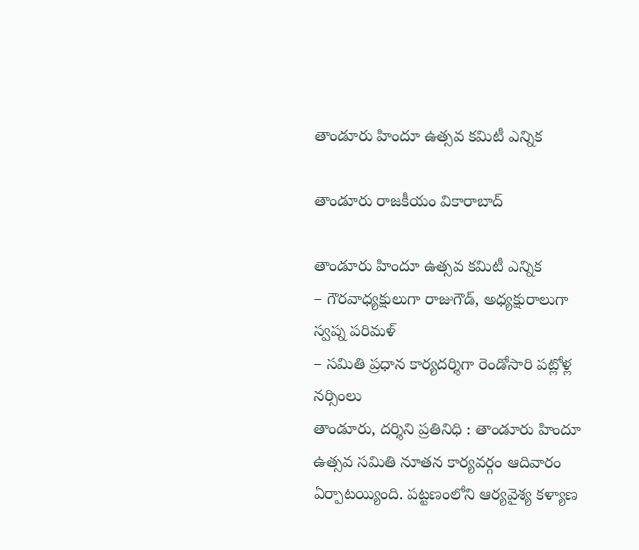తాండూరు హిందూ ఉత్సవ కమిటీ ఎన్నిక

తాండూరు రాజకీయం వికారాబాద్

తాండూరు హిందూ ఉత్సవ కమిటీ ఎన్నిక
– గౌరవాధ్యక్షులుగా రాజుగౌడ్, అధ్యక్షురాలుగా స్వప్న పరిమళ్
– సమితి ప్రధాన కార్యదర్శిగా రెండోసారి పట్లోళ్ల నర్సింలు
తాండూరు, ద‌ర్శిని ప్ర‌తినిధి : తాండూరు హిందూ ఉత్సవ సమితి నూతన కార్యవర్గం ఆదివారం ఏర్పాటయ్యింది. పట్టణంలోని ఆర్యవైశ్య కళ్యాణ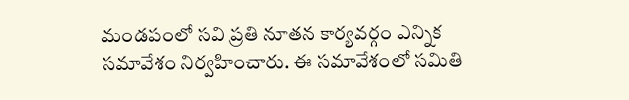మండపంలో సవి ప్రతి నూతన కార్యవర్గం ఎన్నిక సమావేశం నిర్వహించారు. ఈ సమావేశంలో సమితి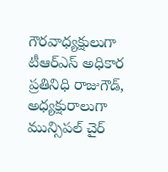గౌరవాధ్యక్షులుగా టీఆర్ఎస్ అధికార ప్రతినిధి రాజుగౌడ్, అధ్యక్షురాలుగా మున్సిపల్ చైర్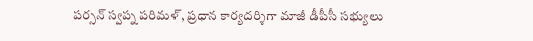పర్సన్ స్వప్న పరిమళ్, ప్రధాన కార్యదర్శిగా మాజీ డీపీసీ సభ్యులు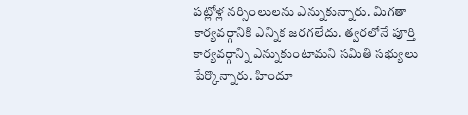పట్లోళ్ల నర్సింలులను ఎన్నుకున్నారు. మిగతా కార్యవర్గానికి ఎన్నిక జ‌ర‌గ‌లేదు. త్వ‌ర‌లోనే పూర్తి కార్య‌వ‌ర్గాన్ని ఎన్నుకుంటామ‌ని స‌మితి స‌భ్యులు పేర్కొన్నారు. హిందూ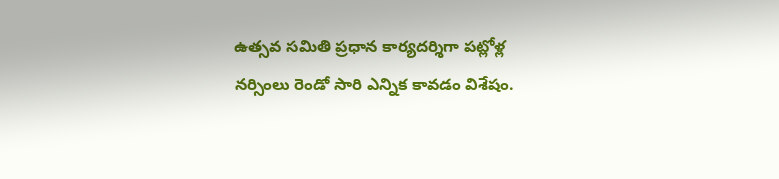ఉత్స‌వ‌ సమితి ప్రధాన కార్యదర్శిగా పట్లోళ్ల నర్సింలు రెండో సారి ఎన్నిక కావడం విశేషం.